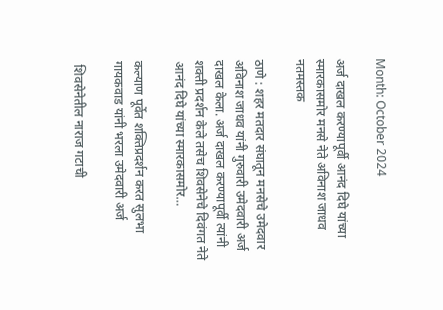Month: October 2024

अर्ज दाखल करण्यापूर्वी आनंद दिघे यांच्या स्मारकासमोर मनसे नेते अविनाश जाधव नतमस्तक

ठाणे : शहर मतदार संघातून मनसेचे उमेदवार अविनाश जाधव यांनी गुरुवारी उमेदवारी अर्ज दाखल केला. अर्ज दाखल करण्यापूर्वी त्यांनी शक्ती प्रदर्शन केले तसेच शिवसेनेचे दिवंगत नेते आनंद दिघे यांच्या स्मारकासमोर…

कल्याण पूर्वेत शक्तिप्रदर्शन करत सुलभा गायकवाड यांनी भरला उमेदवारी अर्ज

 शिवसेनेतील नाराज गटाची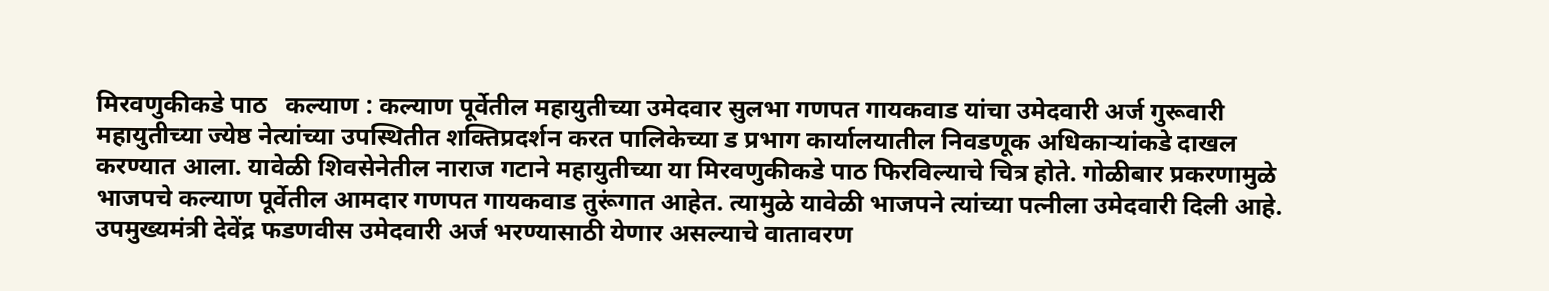मिरवणुकीकडे पाठ   कल्याण : कल्याण पूर्वेतील महायुतीच्या उमेदवार सुलभा गणपत गायकवाड यांचा उमेदवारी अर्ज गुरूवारी महायुतीच्या ज्येष्ठ नेत्यांच्या उपस्थितीत शक्तिप्रदर्शन करत पालिकेच्या ड प्रभाग कार्यालयातील निवडणूक अधिकाऱ्यांकडे दाखल करण्यात आला. यावेळी शिवसेनेतील नाराज गटाने महायुतीच्या या मिरवणुकीकडे पाठ फिरविल्याचे चित्र होते. गोळीबार प्रकरणामुळे भाजपचे कल्याण पूर्वेतील आमदार गणपत गायकवाड तुरूंगात आहेत. त्यामुळे यावेळी भाजपने त्यांच्या पत्नीला उमेदवारी दिली आहे. उपमुख्यमंत्री देवेंद्र फडणवीस उमेदवारी अर्ज भरण्यासाठी येणार असल्याचे वातावरण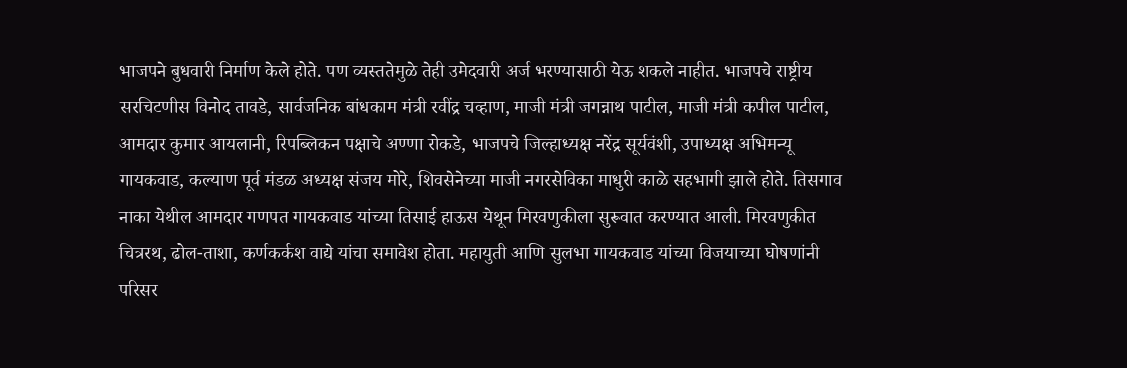भाजपने बुधवारी निर्माण केले होते. पण व्यस्ततेमुळे तेही उमेदवारी अर्ज भरण्यासाठी येऊ शकले नाहीत. भाजपचे राष्ट्रीय सरचिटणीस विनोद तावडे, सार्वजनिक बांधकाम मंत्री रवींद्र चव्हाण, माजी मंत्री जगन्नाथ पाटील, माजी मंत्री कपील पाटील, आमदार कुमार आयलानी, रिपब्लिकन पक्षाचे अण्णा रोकडे, भाजपचे जिल्हाध्यक्ष नरेंद्र सूर्यवंशी, उपाध्यक्ष अभिमन्यू गायकवाड, कल्याण पूर्व मंडळ अध्यक्ष संजय मोरे, शिवसेनेच्या माजी नगरसेविका माधुरी काळे सहभागी झाले होते. तिसगाव नाका येथील आमदार गणपत गायकवाड यांच्या तिसाई हाऊस येथून मिरवणुकीला सुरूवात करण्यात आली. मिरवणुकीत चित्ररथ, ढोल-ताशा, कर्णकर्कश वाद्ये यांचा समावेश होता. महायुती आणि सुलभा गायकवाड यांच्या विजयाच्या घोषणांनी परिसर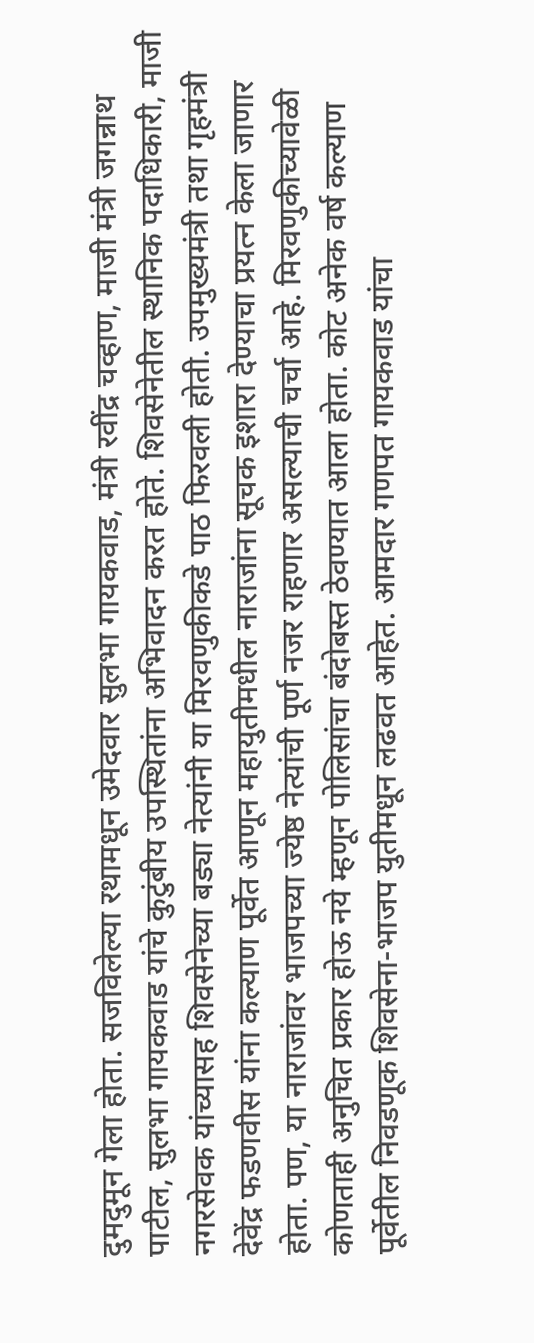दुमदुमून गेला होता. सजविलेल्या रथामधून उमेदवार सुलभा गायकवाड, मंत्री रवींद्र चव्हाण, माजी मंत्री जगन्नाथ पाटील, सुलभा गायकवाड यांचे कुटुंबीय उपस्थितांना अभिवादन करत होते. शिवसेनेतील स्थानिक पदाधिकारी, माजी नगरसेवक यांच्यासह शिवसेनेच्या बड्या नेत्यांनी या मिरवणुकीकडे पाठ फिरवली होती. उपमुख्यमंत्री तथा गृहमंत्री देवेंद्र फडणवीस यांना कल्याण पूर्वेत आणून महायुतीमधील नाराजांना सूचक इशारा देण्याचा प्रयत्न केला जाणार होता. पण, या नाराजांवर भाजपच्या ज्येष्ठ नेत्यांची पूर्ण नजर राहणार असल्याची चर्चा आहे. मिरवणुकीच्यावेळी कोणताही अनुचित प्रकार होऊ नये म्हणून पोलिसांचा बंदोबस्त ठेवण्यात आला होता. कोट अनेक वर्ष कल्याण पूर्वेतील निवडणूक शिवसेना-भाजप युतीमधून लढवत आहेत. आमदार गणपत गायकवाड यांचा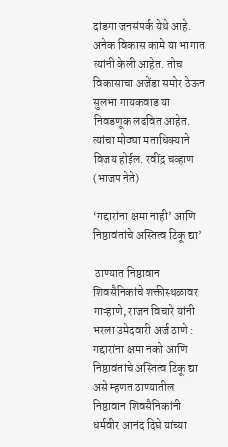दांडगा जनसंपर्क येथे आहे. अनेक विकास कामे या भागात त्यांनी केली आहेत. तोच विकासाचा अजेंडा समोर ठेऊन सुलभा गायकवाड या निवडणूक लढवित आहेत. त्यांचा मोठ्या मताधिक्याने विजय होईल. रवींद्र चव्हाण (भाजप नेते)

‘गद्दारांना क्षमा नाही’ आणि निष्ठावंतांचे अस्तित्व टिकू द्या’

 ठाण्यात निष्ठावान शिवसैनिकांचे शक्तीस्थळावर गाऱ्हाणे, राजन विचारे यांनी भरला उमेदवारी अर्ज ठाणे : गद्दारांना क्षमा नको आणि निष्ठावंतांचे अस्तित्व टिकू द्या असे म्हणत ठाण्यातील निष्ठावान शिवसैनिकांनी धर्मवीर आनंद दिघे यांच्या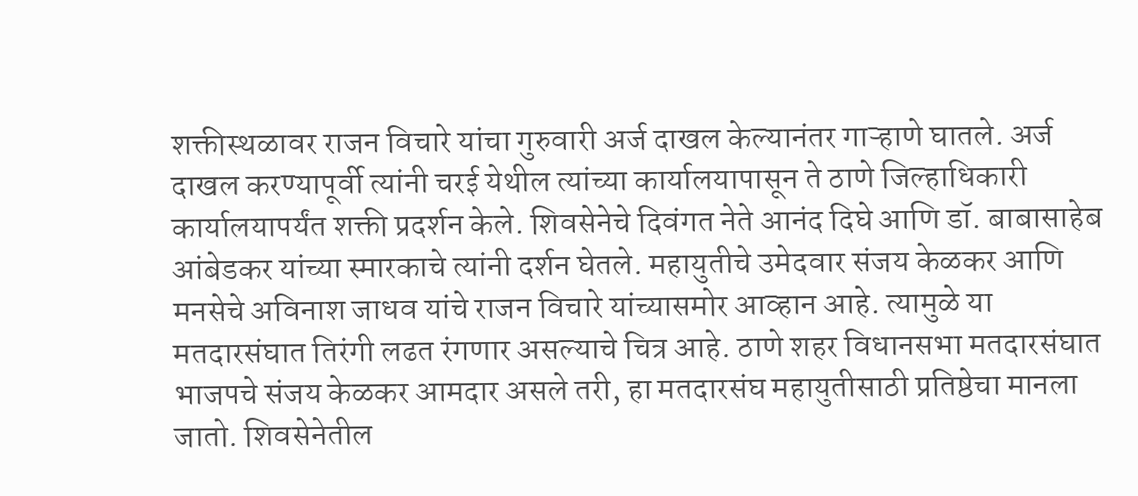शक्तीस्थळावर राजन विचारे यांचा गुरुवारी अर्ज दाखल केल्यानंतर गाऱ्हाणे घातले. अर्ज दाखल करण्यापूर्वी त्यांनी चरई येथील त्यांच्या कार्यालयापासून ते ठाणे जिल्हाधिकारी कार्यालयापर्यंत शक्ती प्रदर्शन केले. शिवसेनेचे दिवंगत नेते आनंद दिघे आणि डॉ. बाबासाहेब आंबेडकर यांच्या स्मारकाचे त्यांनी दर्शन घेतले. महायुतीचे उमेदवार संजय केळकर आणि मनसेचे अविनाश जाधव यांचे राजन विचारे यांच्यासमोर आव्हान आहे. त्यामुळे या मतदारसंघात तिरंगी लढत रंगणार असल्याचे चित्र आहे. ठाणे शहर विधानसभा मतदारसंघात भाजपचे संजय केळकर आमदार असले तरी, हा मतदारसंघ महायुतीसाठी प्रतिष्ठेचा मानला जातो. शिवसेनेतील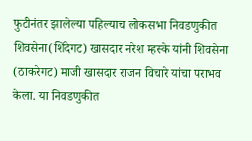फुटीनंतर झालेल्या पहिल्याच लोकसभा निवडणुकीत शिवसेना(शिंदेगट) खासदार नरेश म्हस्के यांनी शिवसेना (ठाकरेगट) माजी खासदार राजन विचारे यांचा पराभव केला. या निवडणुकीत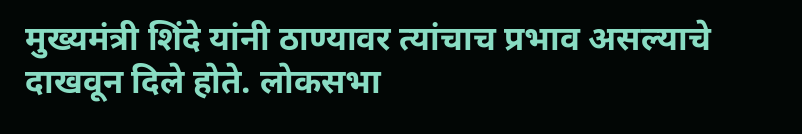मुख्यमंत्री शिंदे यांनी ठाण्यावर त्यांचाच प्रभाव असल्याचे दाखवून दिले होते. लोकसभा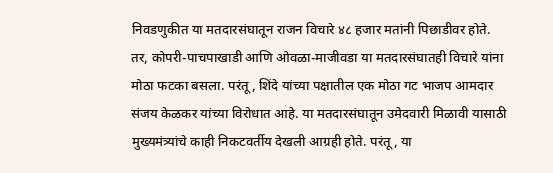निवडणुकीत या मतदारसंघातून राजन विचारे ४८ हजार मतांनी पिछाडीवर होते. तर, कोपरी-पाचपाखाडी आणि ओवळा-माजीवडा या मतदारसंघातही विचारे यांना मोठा फटका बसला. परंतू, शिंदे यांच्या पक्षातील एक मोठा गट भाजप आमदार संजय केळकर यांच्या विरोधात आहे. या मतदारसंघातून उमेदवारी मिळावी यासाठी मुख्यमंत्र्यांचे काही निकटवर्तीय देखली आग्रही होते. परंतू, या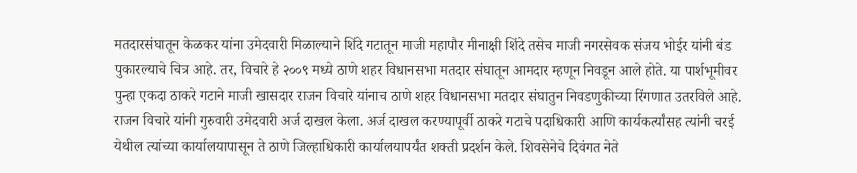मतदारसंघातून केळकर यांना उमेदवारी मिळाल्याने शिंदे गटातून माजी महापौर मीनाक्षी शिंदे तसेच माजी नगरसेवक संजय भोईर यांनी बंड पुकारल्याचे चित्र आहे. तर, विचारे हे २००९ मध्ये ठाणे शहर विधानसभा मतदार संघातून आमदार म्हणून निवडून आले होते. या पार्शभूमीवर पुन्हा एकदा ठाकरे गटाने माजी खासदार राजन विचारे यांनाच ठाणे शहर विधानसभा मतदार संघातुन निवडणुकीच्या रिंगणात उतरविले आहे. राजन विचारे यांनी गुरुवारी उमेदवारी अर्ज दाखल केला. अर्ज दाखल करण्यापूर्वी ठाकरे गटाचे पदाधिकारी आणि कार्यकर्त्यांसह त्यांनी चरई येथील त्यांच्या कार्यालयापासून ते ठाणे जिल्हाधिकारी कार्यालयापर्यंत शक्ती प्रदर्शन केले. शिवसेनेचे दिवंगत नेते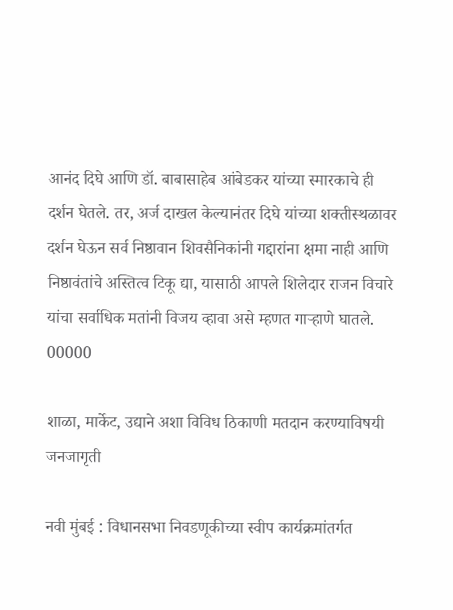आनंद दिघे आणि डॉ. बाबासाहेब आंबेडकर यांच्या स्मारकाचे ही दर्शन घेतले. तर, अर्ज दाखल केल्यानंतर दिघे यांच्या शक्तीस्थळावर दर्शन घेऊन सर्व निष्ठावान शिवसैनिकांनी गद्दारांना क्षमा नाही आणि निष्ठावंतांचे अस्तित्व टिकू द्या, यासाठी आपले शिलेदार राजन विचारे यांचा सर्वाधिक मतांनी विजय व्हावा असे म्हणत गाऱ्हाणे घातले. 00000

शाळा, मार्केट, उद्याने अशा विविध ठिकाणी मतदान करण्याविषयी जनजागृती

नवी मुंबई : विधानसभा निवडणूकीच्या स्वीप कार्यक्रमांतर्गत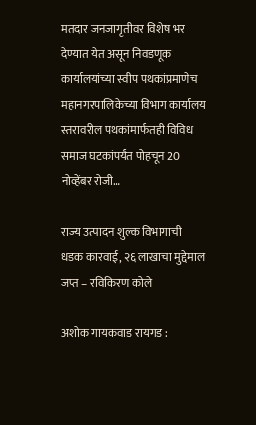मतदार जनजागृतीवर विशेष भर देण्यात येत असून निवडणूक कार्यालयांच्या स्वीप पथकांप्रमाणेच महानगरपालिकेच्या विभाग कार्यालय स्तरावरील पथकांमार्फतही विविध समाज घटकांपर्यंत पोहचून 20 नोव्हेंबर रोजी…

राज्य उत्पादन शुल्क विभागाची धडक कारवाई, २६ लाखाचा मुद्देमाल जप्त – रविकिरण कोले

अशोक गायकवाड रायगड :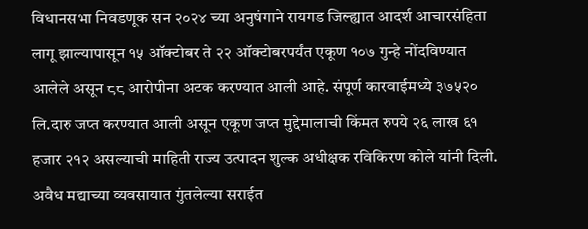विधानसभा निवडणूक सन २०२४ च्या अनुषंगाने रायगड जिल्ह्यात आदर्श आचारसंहिता लागू झाल्यापासून १५ ऑक्टोबर ते २२ ऑक्टोबरपर्यंत एकूण १०७ गुन्हे नोंदविण्यात आलेले असून ८८ आरोपीना अटक करण्यात आली आहे. संपूर्ण कारवाईमध्ये ३७५२०  लि.दारु जप्त करण्यात आली असून एकूण जप्त मुद्देमालाची किंमत रुपये २६ लाख ६१ हजार २१२ असल्याची माहिती राज्य उत्पादन शुल्क अधीक्षक रविकिरण कोले यांनी दिली. अवैध मद्याच्या व्यवसायात गुंतलेल्या सराईत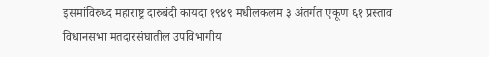इसमांविरुध्द महाराष्ट्र दारुबंदी कायदा १९४९ मधीलकलम ३ अंतर्गत एकूण ६१ प्रस्ताव विधानसभा मतदारसंघातील उपविभागीय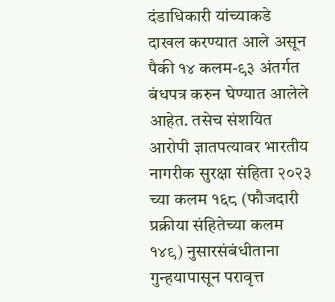दंडाधिकारी यांच्याकडे दाखल करण्यात आले असून पैकी १४ कलम-९३ अंतर्गत बंधपत्र करुन घेण्यात आलेले आहेत. तसेच संशयित आरोपी ज्ञातपत्यावर भारतीय नागरीक सुरक्षा संहिता २०२३ च्या कलम १६८ (फौजदारी प्रक्रीया संहितेच्या कलम १४९) नुसारसंबंधीताना गुन्हयापासून परावृत्त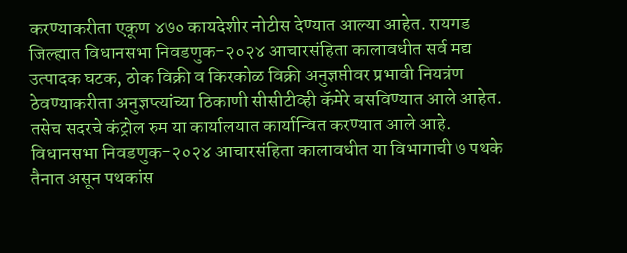करण्याकरीता एकूण ४७० कायदेशीर नोटीस देण्यात आल्या आहेत. रायगड जिल्ह्यात विधानसभा निवडणुक-२०२४ आचारसंहिता कालावधीत सर्व मद्य उत्पादक घटक, ठोक विक्री व किरकोळ विक्री अनुज्ञप्तीवर प्रभावी नियत्रंण ठेवण्याकरीता अनुज्ञप्त्यांच्या ठिकाणी सीसीटीव्ही कॅमेरे बसविण्यात आले आहेत. तसेच सदरचे कंट्रोल रुम या कार्यालयात कार्यान्वित करण्यात आले आहे. विधानसभा निवडणुक-२०२४ आचारसंहिता कालावधीत या विभागाची ७ पथके तैनात असून पथकांस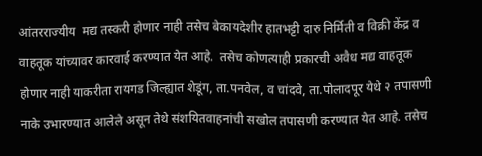आंतरराज्यीय  मद्य तस्करी होणार नाही तसेच बेकायदेशीर हातभट्टी दारु निर्मिती व विक्री केंद्र व वाहतूक यांच्यावर कारवाई करण्यात येत आहे.  तसेच कोणत्याही प्रकारची अवैध मद्य वाहतूक होणार नाही याकरीता रायगड जिल्ह्यात शेडूंग, ता.पनवेल, व चांदवे, ता.पोलादपूर येथे २ तपासणी नाके उभारण्यात आलेले असून तेथे संशयितवाहनांची सखोल तपासणी करण्यात येत आहे. तसेच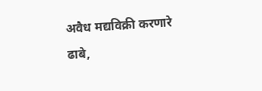अवैध मद्यविक्री करणारे ढाबे,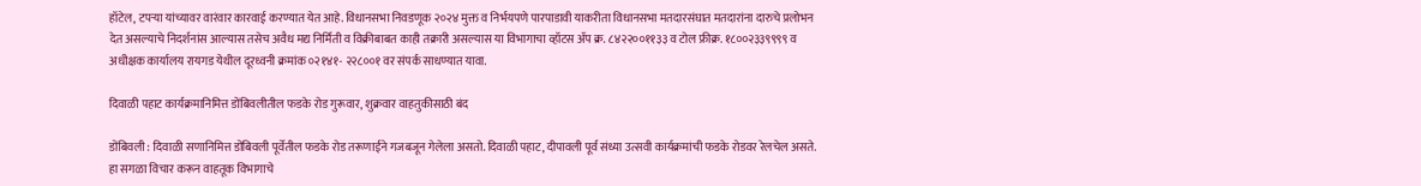हॉटेल, टपऱ्या यांच्यावर वारंवार कारवाई करण्यात येत आहे. विधानसभा निवडणूक २०२४ मुक्त व निर्भयपणे पारपाडावी याकरीता विधानसभा मतदारसंघात मतदारांना दारुचे प्रलोभन देत असल्याचे निदर्शनांस आल्यास तसेच अवैध मद्य निर्मिती व विक्रीबाबत काही तक्रारी असल्यास या विभागाचा व्हॉटस ॲप क्र. ८४२२००११३३ व टोल फ्रीक्र. १८००२३३९९९९ व अधीक्षक कार्यालय रायगड येथील दूरध्वनी क्रमांक ०२१४१- २२८००१ वर संपर्क साधण्यात यावा.

दिवाळी पहाट कार्यक्रमानिमित्त डोंबिवलीतील फडके रोड गुरूवार, शुक्रवार वाहतुकीसाठी बंद

डोंबिवली : दिवाळी सणानिमित्त डोंबिवली पूर्वेतील फडके रोड तरूणाईने गजबजून गेलेला असतो. दिवाळी पहाट, दीपावली पूर्व संध्या उत्सवी कार्यक्रमांची फडके रोडवर रेलचेल असते. हा सगळा विचार करून वाहतूक विभागाचे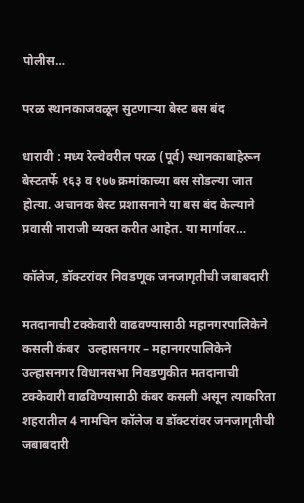पोलीस…

परळ स्थानकाजवळून सुटणाऱ्या बेस्ट बस बंद

धारावी : मध्य रेल्वेवरील परळ (पूर्व) स्थानकाबाहेरून बेस्टतर्फे १६३ व १७७ क्रमांकाच्या बस सोडल्या जात होत्या. अचानक बेस्ट प्रशासनाने या बस बंद केल्‍याने प्रवासी नाराजी व्यक्‍त करीत आहेत. या मार्गावर…

कॉलेज, डॉक्टरांवर निवडणूक जनजागृतीची जबाबदारी

मतदानाची टक्केवारी वाढवण्यासाठी महानगरपालिकेने कसली कंबर   उल्हासनगर – महानगरपालिकेने उल्हासनगर विधानसभा निवडणुकीत मतदानाची टक्केवारी वाढविण्यासाठी कंबर कसली असून त्याकरिता शहरातील 4 नामचिन कॉलेज व डॉक्टरांवर जनजागृतीची जबाबदारी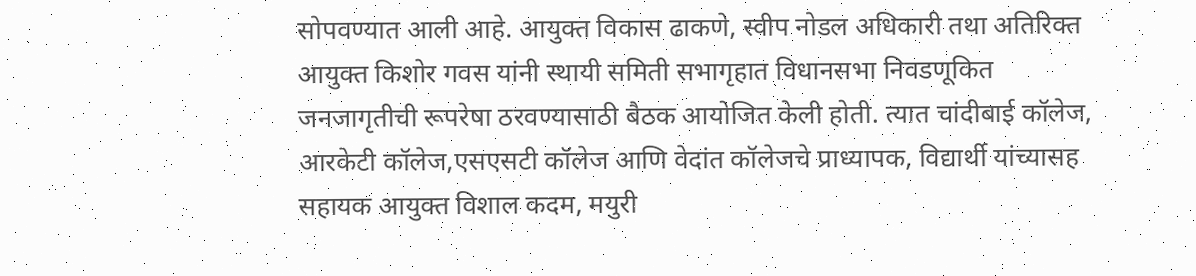सोपवण्यात आली आहे. आयुक्त विकास ढाकणे, स्वीप नोडल अधिकारी तथा अतिरिक्त आयुक्त किशोर गवस यांनी स्थायी समिती सभागृहात विधानसभा निवडणूकित जनजागृतीची रूपरेषा ठरवण्यासाठी बैठक आयोजित केली होती. त्यात चांदीबाई कॉलेज, आरकेटी कॉलेज,एसएसटी कॉलेज आणि वेदांत कॉलेजचे प्राध्यापक, विद्यार्थी यांच्यासह सहायक आयुक्त विशाल कदम, मयुरी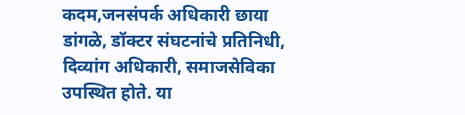कदम,जनसंपर्क अधिकारी छाया डांगळे, डॉक्टर संघटनांचे प्रतिनिधी, दिव्यांग अधिकारी, समाजसेविका उपस्थित होते. या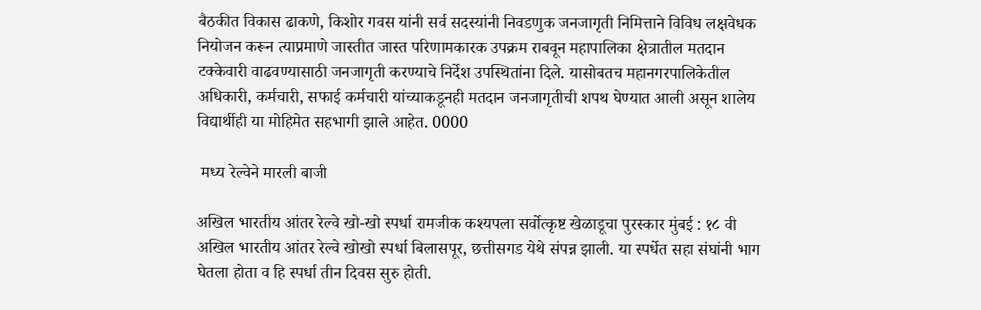बैठकीत विकास ढाकणे, किशोर गवस यांनी सर्व सदस्यांनी निवडणुक जनजागृती निमित्ताने विविध लक्षवेधक नियोजन करून त्याप्रमाणे जास्तीत जास्त परिणामकारक उपक्रम राबवून महापालिका क्षेत्रातील मतदान टक्केवारी वाढवण्यासाठी जनजागृती करण्याचे निर्देश उपस्थितांना दिले. यासोबतच महानगरपालिकेतील अधिकारी, कर्मचारी, सफाई कर्मचारी यांच्याकडूनही मतदान जनजागृतीची शपथ घेण्यात आली असून शालेय विद्यार्थीही या मोहिमेत सहभागी झाले आहेत. 0000

 मध्य रेल्वेने मारली बाजी

अखिल भारतीय आंतर रेल्वे खो-खो स्पर्धा रामजीक कश्यपला सर्वोत्कृष्ट खेळाडूचा पुरस्कार मुंबई : १८ वी अखिल भारतीय आंतर रेल्वे खोखो स्पर्धा बिलासपूर, छत्तीसगड येथे संपन्न झाली. या स्पर्धेत सहा संघांनी भाग घेतला होता व हि स्पर्धा तीन दिवस सुरु होती.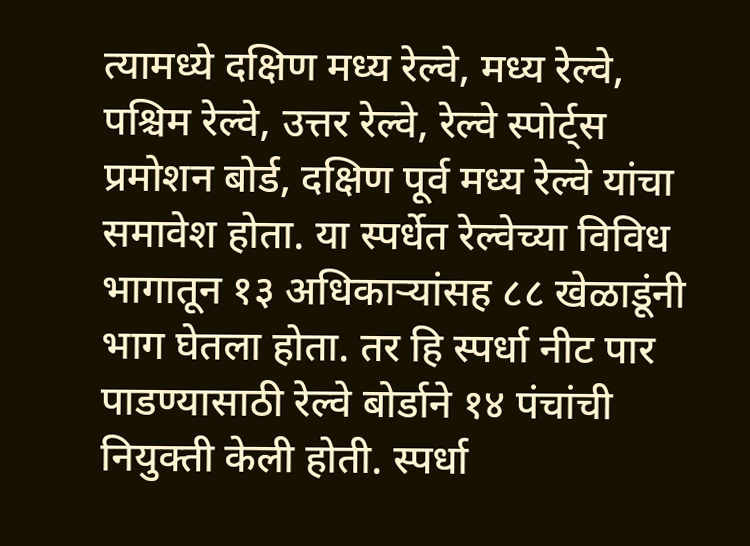त्यामध्ये दक्षिण मध्य रेल्वे, मध्य रेल्वे, पश्चिम रेल्वे, उत्तर रेल्वे, रेल्वे स्पोर्ट्स प्रमोशन बोर्ड, दक्षिण पूर्व मध्य रेल्वे यांचा समावेश होता. या स्पर्धेत रेल्वेच्या विविध भागातून १३ अधिकाऱ्यांसह ८८ खेळाडूंनी भाग घेतला होता. तर हि स्पर्धा नीट पार पाडण्यासाठी रेल्वे बोर्डाने १४ पंचांची नियुक्ती केली होती. स्पर्धा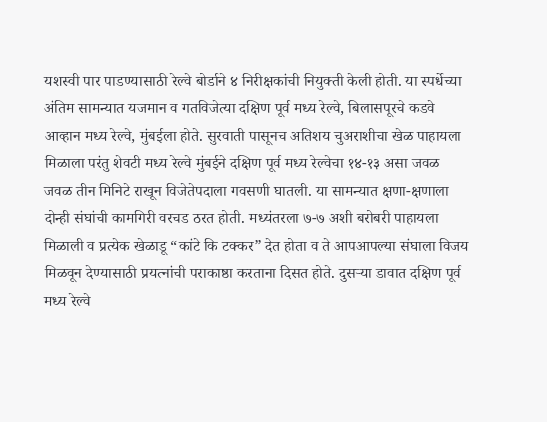यशस्वी पार पाडण्यासाठी रेल्वे बोर्डाने ४ निरीक्षकांची नियुक्ती केली होती. या स्पर्धेच्या अंतिम सामन्यात यजमान व गतविजेत्या दक्षिण पूर्व मध्य रेल्वे, बिलासपूरचे कडवे आव्हान मध्य रेल्वे, मुंबईला होते. सुरवाती पासूनच अतिशय चुअराशीचा खेळ पाहायला मिळाला परंतु शेवटी मध्य रेल्वे मुंबईने दक्षिण पूर्व मध्य रेल्वेचा १४-१३ असा जवळ जवळ तीन मिनिटे राखून विजेतेपदाला गवसणी घातली. या सामन्यात क्षणा-क्षणाला दोन्ही संघांची कामगिरी वरचड ठरत होती. मध्यंतरला ७-७ अशी बरोबरी पाहायला मिळाली व प्रत्येक खेळाडू “कांटे कि टक्कर” देत होता व ते आपआपल्या संघाला विजय मिळवून देण्यासाठी प्रयत्नांची पराकाष्ठा करताना दिसत होते. दुसऱ्या डावात दक्षिण पूर्व मध्य रेल्वे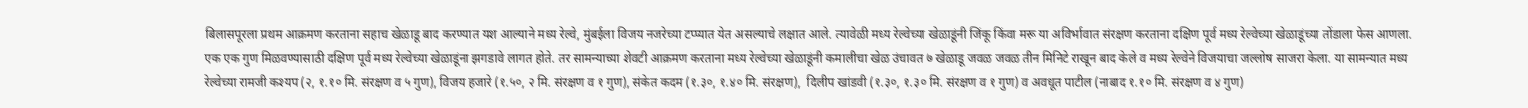बिलासपूरला प्रथम आक्रमण करताना सहाच खेळाडू बाद करण्यात यश आल्याने मध्य रेल्वे, मुंबईला विजय नजरेच्या टप्प्यात येत असल्याचे लक्षात आले. त्यावेळी मध्य रेल्वेच्या खेळाडूंनी जिंकू किंवा मरू या अविर्भावात संरक्षण करताना दक्षिण पूर्व मध्य रेल्वेच्या खेळाडूंच्या तोंडाला फेस आणला. एक एक गुण मिळवण्यासाठी दक्षिण पूर्व मध्य रेल्वेच्या खेळाडूंना झगडावे लागत होते. तर सामन्याच्या शेवटी आक्रमण करताना मध्य रेल्वेच्या खेळाडूंनी कमालीचा खेळ उंचावत ७ खेळाडू जवळ जवळ तीन मिनिटे राखून बाद केले व मध्य रेल्वेने विजयाचा जल्लोष साजरा केला. या सामन्यात मध्य रेल्वेच्या रामजी कश्यप (२, १.१० मि. संरक्षण व ५ गुण), विजय हजारे (१.५०, २ मि. संरक्षण व १ गुण), संकेत कदम (१.३०, १.४० मि. संरक्षण),  दिलीप खांडवी (१.३०, १.३० मि. संरक्षण व १ गुण) व अवधूत पाटील (नाबाद १.१० मि. संरक्षण व ४ गुण)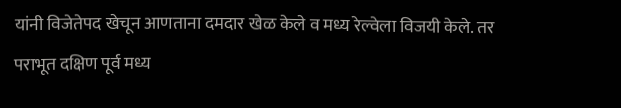यांनी विजेतेपद खेचून आणताना दमदार खेळ केले व मध्य रेल्वेला विजयी केले. तर पराभूत दक्षिण पूर्व मध्य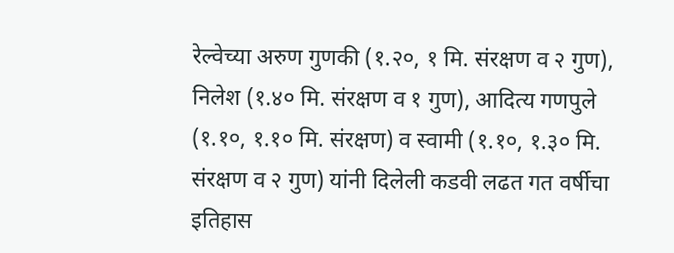रेल्वेच्या अरुण गुणकी (१.२०, १ मि. संरक्षण व २ गुण), निलेश (१.४० मि. संरक्षण व १ गुण), आदित्य गणपुले (१.१०, १.१० मि. संरक्षण) व स्वामी (१.१०, १.३० मि. संरक्षण व २ गुण) यांनी दिलेली कडवी लढत गत वर्षीचा इतिहास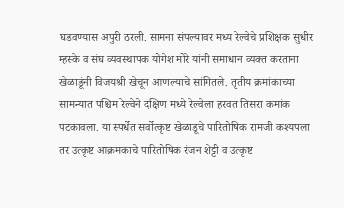घडवण्यास अपुरी ठरली. सामना संपल्यावर मध्य रेल्वेचे प्रशिक्षक सुधीर म्हस्के व संघ व्यवस्थापक योगेश मोरे यांनी समाधान व्यक्त करताना खेळाडूंनी विजयश्री खेचून आणल्याचे सांगितले. तृतीय क्रमांकाच्या सामन्यात पश्चिम रेल्वेने दक्षिण मध्ये रेल्वेला हरवत तिसरा कमांक पटकावला. या स्पर्धेत सर्वोत्कृष्ट खेळाडूचे पारितोषिक रामजी कश्यपला तर उत्कृष्ट आक्रमकाचे पारितोषिक रंजन शेट्टी व उत्कृष्ट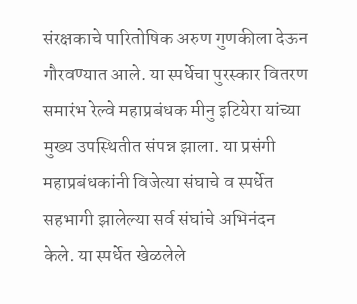संरक्षकाचे पारितोषिक अरुण गुणकीला देऊन गौरवण्यात आले. या स्पर्धेचा पुरस्कार वितरण समारंभ रेल्वे महाप्रबंधक मीनु इटियेरा यांच्या मुख्य उपस्थितीत संपन्न झाला. या प्रसंगी महाप्रबंधकांनी विजेत्या संघाचे व स्पर्धेत सहभागी झालेल्या सर्व संघांचे अभिनंदन केले. या स्पर्धेत खेळलेले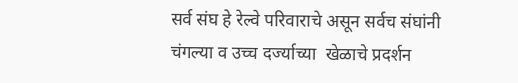सर्व संघ हे रेल्वे परिवाराचे असून सर्वच संघांनी चंगल्या व उच्च दर्ज्याच्या  खेळाचे प्रदर्शन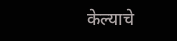केल्याचे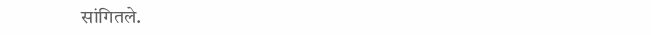सांगितले.